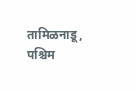तामिळनाडू, पश्चिम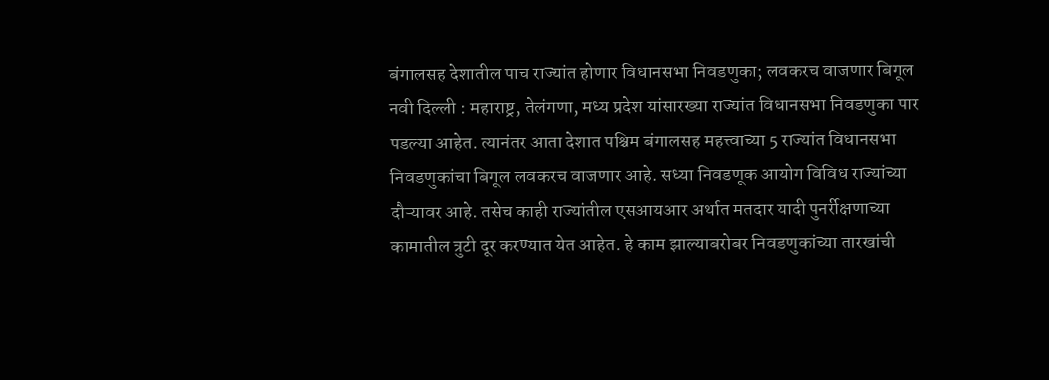बंगालसह देशातील पाच राज्यांत होणार विधानसभा निवडणुका; लवकरच वाजणार बिगूल
नवी दिल्ली : महाराष्ट्र, तेलंगणा, मध्य प्रदेश यांसारख्या राज्यांत विधानसभा निवडणुका पार पडल्या आहेत. त्यानंतर आता देशात पश्चिम बंगालसह महत्त्वाच्या 5 राज्यांत विधानसभा निवडणुकांचा बिगूल लवकरच वाजणार आहे. सध्या निवडणूक आयोग विविध राज्यांच्या दौऱ्यावर आहे. तसेच काही राज्यांतील एसआयआर अर्थात मतदार यादी पुनर्रीक्षणाच्या कामातील त्रुटी दूर करण्यात येत आहेत. हे काम झाल्याबरोबर निवडणुकांच्या तारखांची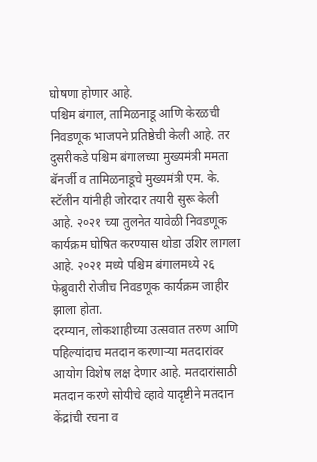घोषणा होणार आहे.
पश्चिम बंगाल, तामिळनाडू आणि केरळची निवडणूक भाजपने प्रतिष्ठेची केली आहे. तर दुसरीकडे पश्चिम बंगालच्या मुख्यमंत्री ममता बॅनर्जी व तामिळनाडूचे मुख्यमंत्री एम. के. स्टॅलीन यांनीही जोरदार तयारी सुरू केली आहे. २०२१ च्या तुलनेत यावेळी निवडणूक कार्यक्रम घोषित करण्यास थोडा उशिर लागला आहे. २०२१ मध्ये पश्चिम बंगालमध्ये २६ फेब्रुवारी रोजीच निवडणूक कार्यक्रम जाहीर झाला होता.
दरम्यान, लोकशाहीच्या उत्सवात तरुण आणि पहिल्यांदाच मतदान करणाऱ्या मतदारांवर आयोग विशेष लक्ष देणार आहे. मतदारांसाठी मतदान करणे सोयीचे व्हावे यादृष्टीने मतदान केंद्रांची रचना व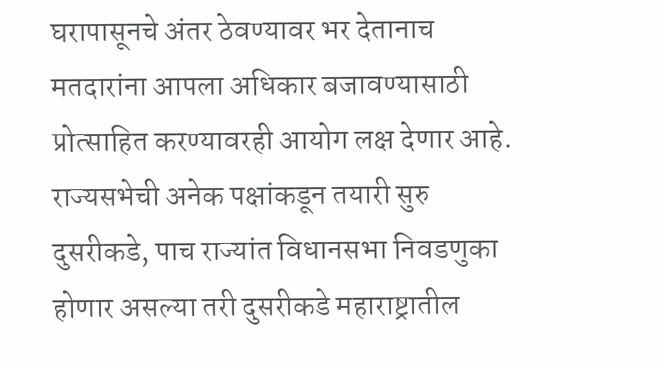घरापासूनचे अंतर ठेवण्यावर भर देतानाच मतदारांना आपला अधिकार बजावण्यासाठी प्रोत्साहित करण्यावरही आयोग लक्ष देणार आहे.
राज्यसभेची अनेक पक्षांकडून तयारी सुरु
दुसरीकडे, पाच राज्यांत विधानसभा निवडणुका होणार असल्या तरी दुसरीकडे महाराष्ट्रातील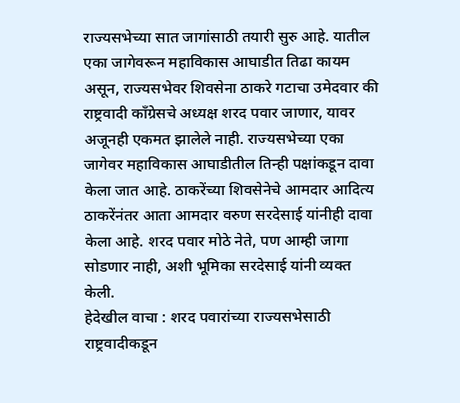राज्यसभेच्या सात जागांसाठी तयारी सुरु आहे. यातील एका जागेवरून महाविकास आघाडीत तिढा कायम असून, राज्यसभेवर शिवसेना ठाकरे गटाचा उमेदवार की राष्ट्रवादी काँग्रेसचे अध्यक्ष शरद पवार जाणार, यावर अजूनही एकमत झालेले नाही. राज्यसभेच्या एका जागेवर महाविकास आघाडीतील तिन्ही पक्षांकडून दावा केला जात आहे. ठाकरेंच्या शिवसेनेचे आमदार आदित्य ठाकरेंनंतर आता आमदार वरुण सरदेसाई यांनीही दावा केला आहे. शरद पवार मोठे नेते, पण आम्ही जागा सोडणार नाही, अशी भूमिका सरदेसाई यांनी व्यक्त केली.
हेदेखील वाचा : शरद पवारांच्या राज्यसभेसाठी राष्ट्रवादीकडून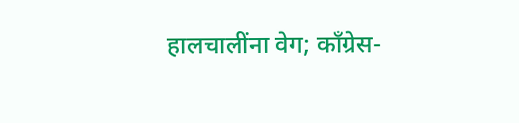हालचालींना वेग; काँग्रेस-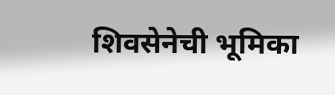शिवसेनेची भूमिका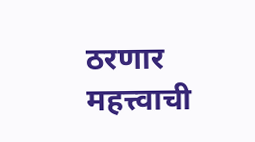ठरणार महत्त्वाची